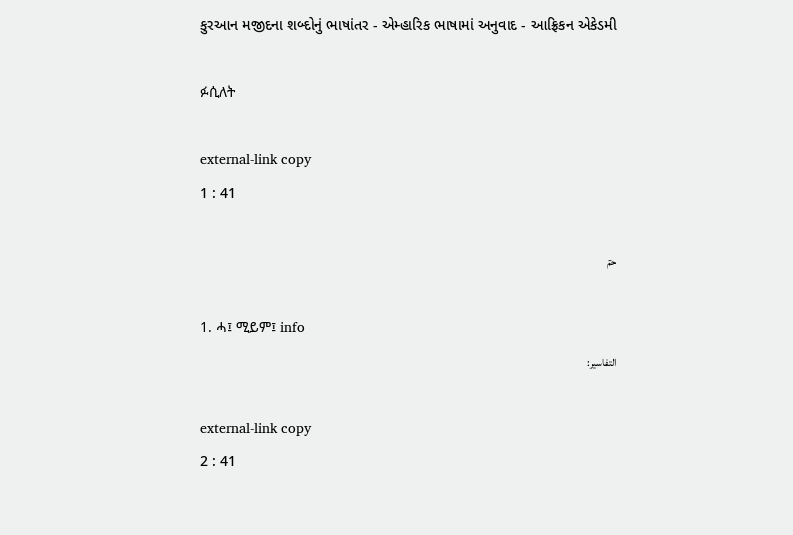કુરઆન મજીદના શબ્દોનું ભાષાંતર - એમ્હારિક ભાષામાં અનુવાદ - આફ્રિકન એકેડમી

ፉሲለት

external-link copy
1 : 41

حمٓ

1. ሓ፤ ሚይም፤ info
التفاسير:

external-link copy
2 : 41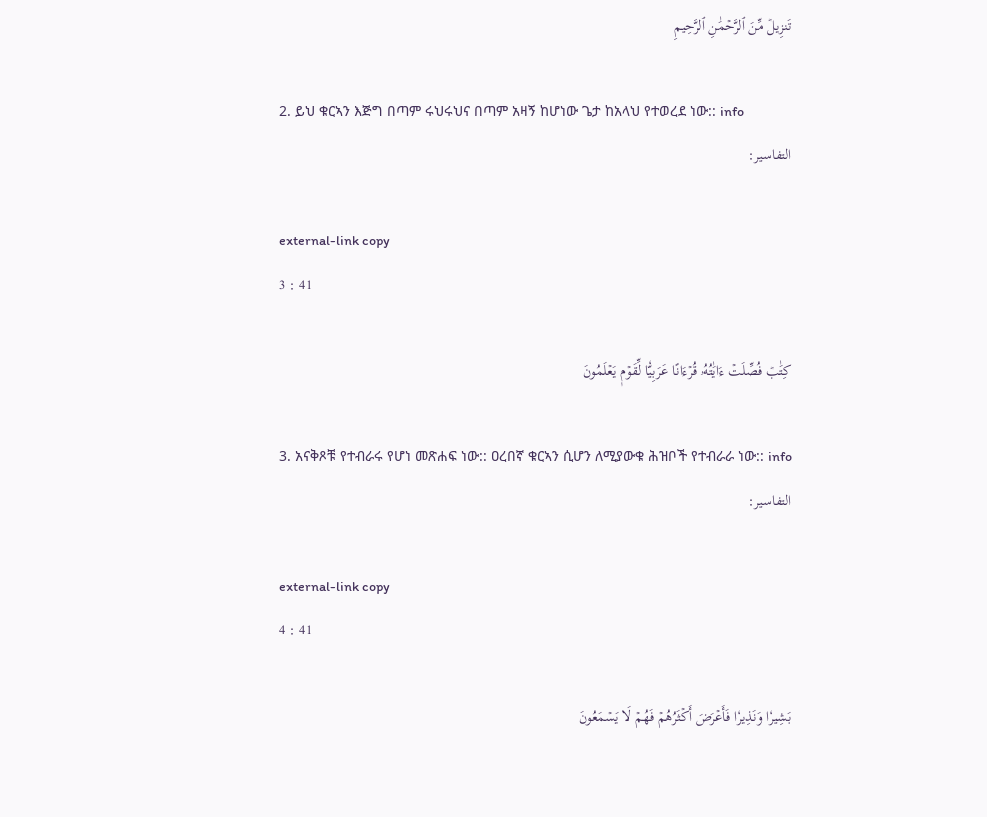تَنزِيلٞ مِّنَ ٱلرَّحۡمَٰنِ ٱلرَّحِيمِ

2. ይህ ቁርኣን እጅግ በጣም ሩህሩህና በጣም አዛኝ ከሆነው ጌታ ከአላህ የተወረደ ነው:: info
التفاسير:

external-link copy
3 : 41

كِتَٰبٞ فُصِّلَتۡ ءَايَٰتُهُۥ قُرۡءَانًا عَرَبِيّٗا لِّقَوۡمٖ يَعۡلَمُونَ

3. አናቅጾቹ የተብራሩ የሆነ መጽሐፍ ነው:: ዐረበኛ ቁርኣን ሲሆን ለሚያውቁ ሕዝቦች የተብራራ ነው:: info
التفاسير:

external-link copy
4 : 41

بَشِيرٗا وَنَذِيرٗا فَأَعۡرَضَ أَكۡثَرُهُمۡ فَهُمۡ لَا يَسۡمَعُونَ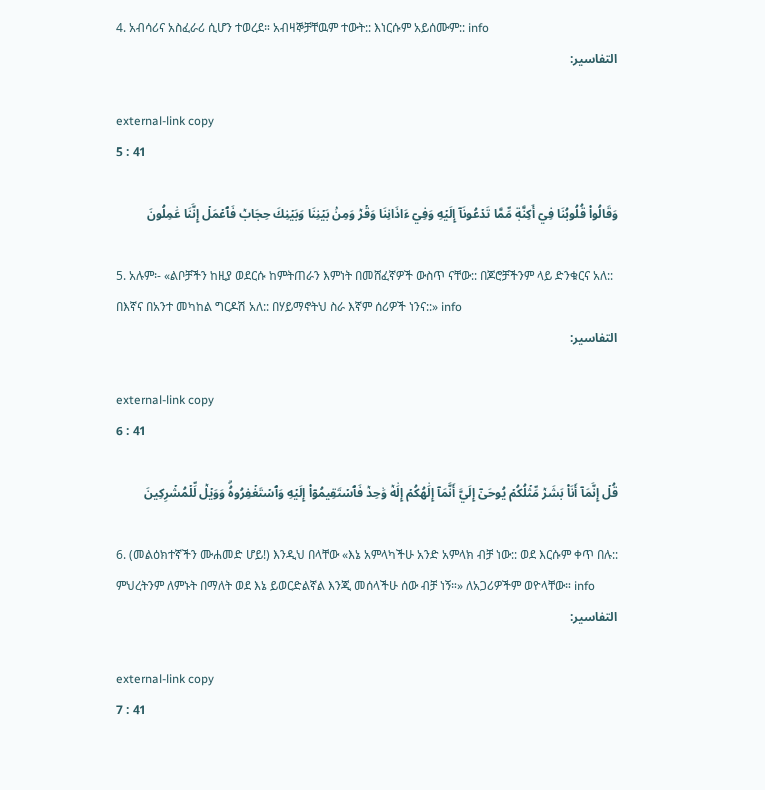4. አብሳሪና አስፈራሪ ሲሆን ተወረደ። አብዛኞቻቸዉም ተውት:: እነርሱም አይሰሙም:: info
التفاسير:

external-link copy
5 : 41

وَقَالُواْ قُلُوبُنَا فِيٓ أَكِنَّةٖ مِّمَّا تَدۡعُونَآ إِلَيۡهِ وَفِيٓ ءَاذَانِنَا وَقۡرٞ وَمِنۢ بَيۡنِنَا وَبَيۡنِكَ حِجَابٞ فَٱعۡمَلۡ إِنَّنَا عَٰمِلُونَ

5. አሉም፡- «ልቦቻችን ከዚያ ወደርሱ ከምትጠራን እምነት በመሸፈኛዎች ውስጥ ናቸው:: በጆሮቻችንም ላይ ድንቁርና አለ:: በእኛና በአንተ መካከል ግርዶሽ አለ:: በሃይማኖትህ ስራ እኛም ሰሪዎች ነንና::» info
التفاسير:

external-link copy
6 : 41

قُلۡ إِنَّمَآ أَنَا۠ بَشَرٞ مِّثۡلُكُمۡ يُوحَىٰٓ إِلَيَّ أَنَّمَآ إِلَٰهُكُمۡ إِلَٰهٞ وَٰحِدٞ فَٱسۡتَقِيمُوٓاْ إِلَيۡهِ وَٱسۡتَغۡفِرُوهُۗ وَوَيۡلٞ لِّلۡمُشۡرِكِينَ

6. (መልዕክተኛችን ሙሐመድ ሆይ!) እንዲህ በላቸው «እኔ አምላካችሁ አንድ አምላክ ብቻ ነው:: ወደ እርሱም ቀጥ በሉ:: ምህረትንም ለምኑት በማለት ወደ እኔ ይወርድልኛል እንጂ መሰላችሁ ሰው ብቻ ነኝ።» ለአጋሪዎችም ወዮላቸው። info
التفاسير:

external-link copy
7 : 41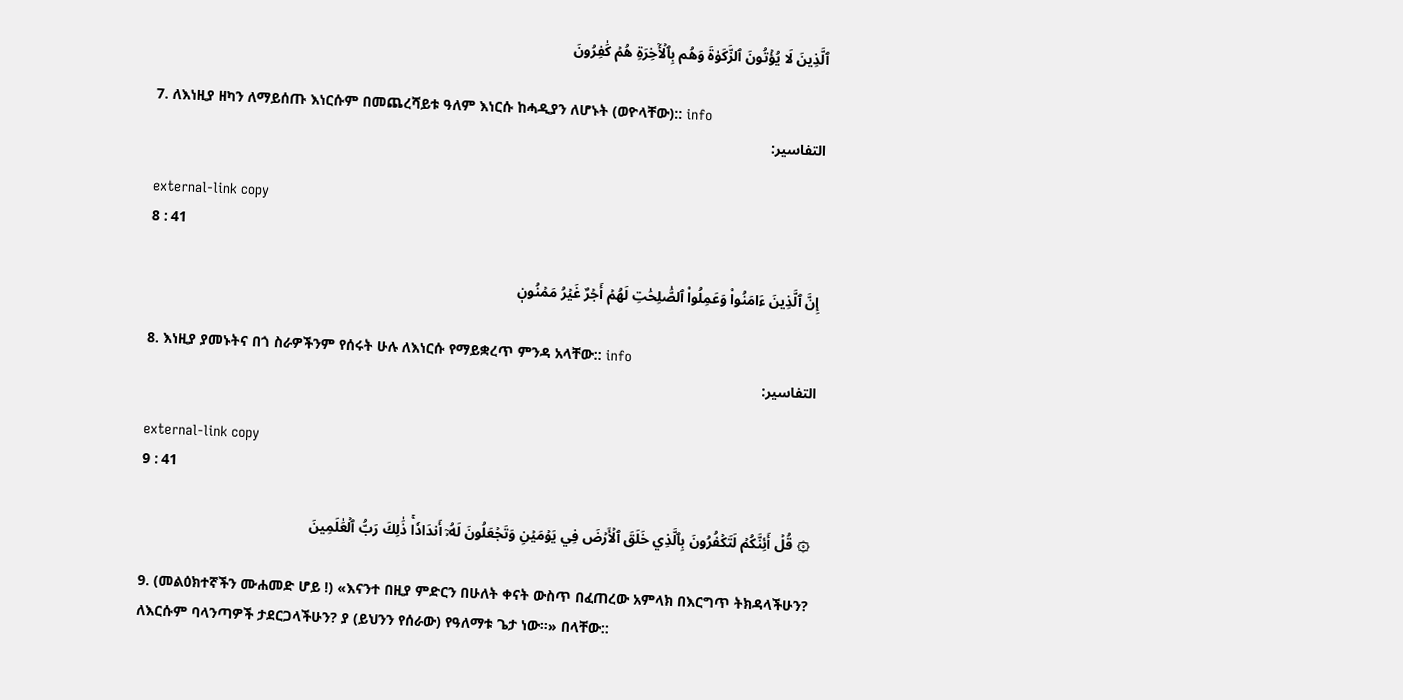ٱلَّذِينَ لَا يُؤۡتُونَ ٱلزَّكَوٰةَ وَهُم بِٱلۡأٓخِرَةِ هُمۡ كَٰفِرُونَ

7. ለእነዚያ ዘካን ለማይሰጡ እነርሱም በመጨረሻይቱ ዓለም እነርሱ ከሓዲያን ለሆኑት (ወዮላቸው):: info
التفاسير:

external-link copy
8 : 41

إِنَّ ٱلَّذِينَ ءَامَنُواْ وَعَمِلُواْ ٱلصَّٰلِحَٰتِ لَهُمۡ أَجۡرٌ غَيۡرُ مَمۡنُونٖ

8. እነዚያ ያመኑትና በጎ ስራዎችንም የሰሩት ሁሉ ለእነርሱ የማይቋረጥ ምንዳ አላቸው:: info
التفاسير:

external-link copy
9 : 41

۞ قُلۡ أَئِنَّكُمۡ لَتَكۡفُرُونَ بِٱلَّذِي خَلَقَ ٱلۡأَرۡضَ فِي يَوۡمَيۡنِ وَتَجۡعَلُونَ لَهُۥٓ أَندَادٗاۚ ذَٰلِكَ رَبُّ ٱلۡعَٰلَمِينَ

9. (መልዕክተኛችን ሙሐመድ ሆይ !) «እናንተ በዚያ ምድርን በሁለት ቀናት ውስጥ በፈጠረው አምላክ በእርግጥ ትክዳላችሁን? ለእርሱም ባላንጣዎች ታደርጋላችሁን? ያ (ይህንን የሰራው) የዓለማቱ ጌታ ነው።» በላቸው::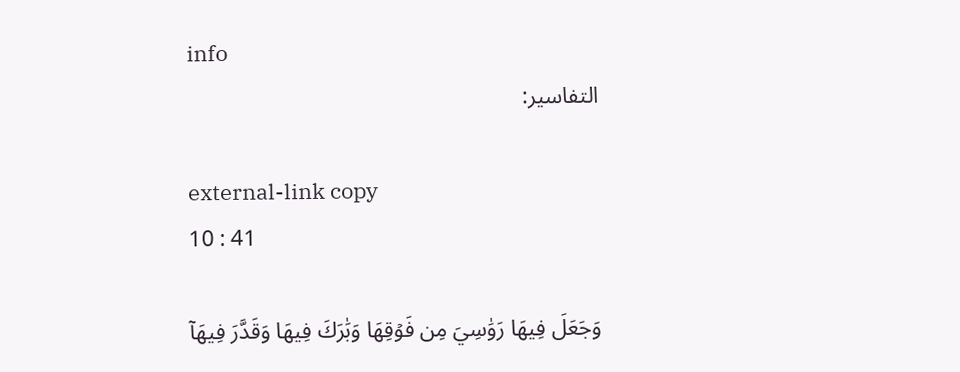info
التفاسير:

external-link copy
10 : 41

وَجَعَلَ فِيهَا رَوَٰسِيَ مِن فَوۡقِهَا وَبَٰرَكَ فِيهَا وَقَدَّرَ فِيهَآ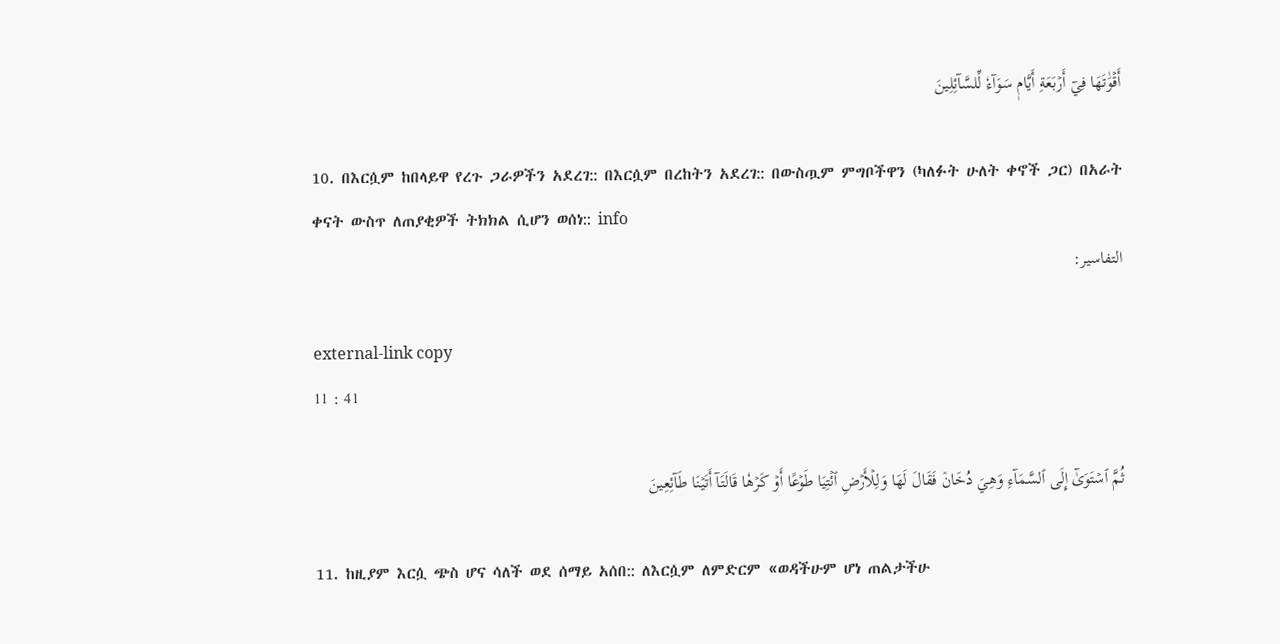أَقۡوَٰتَهَا فِيٓ أَرۡبَعَةِ أَيَّامٖ سَوَآءٗ لِّلسَّآئِلِينَ

10. በእርሷም ከበላይዋ የረጉ ጋራዎችን አደረገ:: በእርሷም በረከትን አደረገ:: በውስጧም ምግቦችዋን (ካለፉት ሁለት ቀኖች ጋር) በአራት ቀናት ውስጥ ለጠያቂዎች ትክክል ሲሆን ወሰነ:: info
التفاسير:

external-link copy
11 : 41

ثُمَّ ٱسۡتَوَىٰٓ إِلَى ٱلسَّمَآءِ وَهِيَ دُخَانٞ فَقَالَ لَهَا وَلِلۡأَرۡضِ ٱئۡتِيَا طَوۡعًا أَوۡ كَرۡهٗا قَالَتَآ أَتَيۡنَا طَآئِعِينَ

11. ከዚያም እርሷ ጭስ ሆና ሳለች ወደ ሰማይ አሰበ:: ለእርሷም ለምድርም «ወዳችሁም ሆነ ጠልታችሁ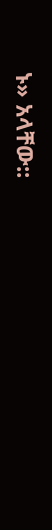ኑ» አላቸው::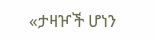«ታዛዦች ሆነን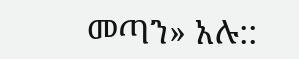መጣን» አሉ::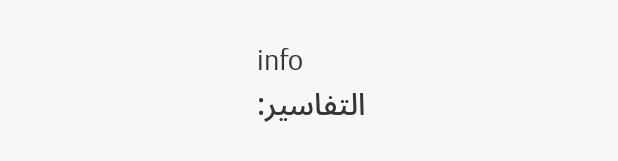info
التفاسير: